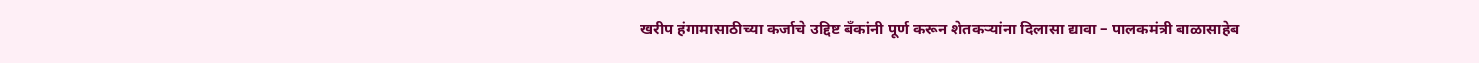खरीप हंगामासाठीच्या कर्जाचे उद्दिष्ट बँकांनी पूर्ण करून शेतकऱ्यांना दिलासा द्यावा – पालकमंत्री बाळासाहेब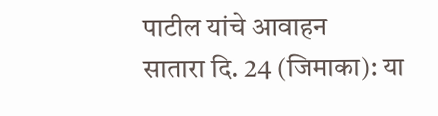पाटील यांचे आवाहन
सातारा दि. 24 (जिमाका): या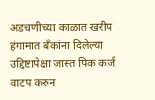अडचणीच्या काळात खरीप हंगामात बँकांना दिलेल्या उद्दिष्टापेक्षा जास्त पिक कर्ज वाटप करुन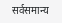सर्वसमान्य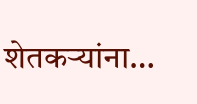शेतकऱ्यांना…